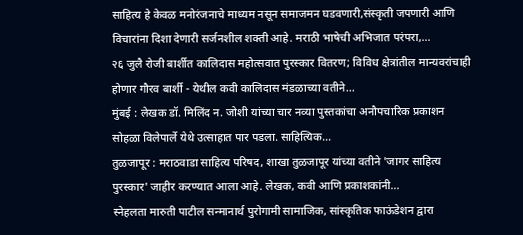साहित्य हे केवळ मनोरंजनाचे माध्यम नसून समाजमन घडवणारी,संस्कृती जपणारी आणि विचारांना दिशा देणारी सर्जनशील शक्ती आहे. मराठी भाषेची अभिजात परंपरा,…
२६ जुलै रोजी बार्शीत कालिदास महोत्सवात पुरस्कार वितरण; विविध क्षेत्रांतील मान्यवरांचाही होणार गौरव बार्शी - येथील कवी कालिदास मंडळाच्या वतीने…
मुंबई : लेखक डॉ. मिलिंद न. जोशी यांच्या चार नव्या पुस्तकांचा अनौपचारिक प्रकाशन सोहळा विलेपार्ले येथे उत्साहात पार पडला. साहित्यिक…
तुळजापूर : मराठवाडा साहित्य परिषद, शाखा तुळजापूर यांच्या वतीने 'जागर साहित्य पुरस्कार' जाहीर करण्यात आला आहे. लेखक, कवी आणि प्रकाशकांनी…
स्नेहलता मारुती पाटील सन्मानार्थ पुरोगामी सामाजिक, सांस्कृतिक फाऊंडेशन द्वारा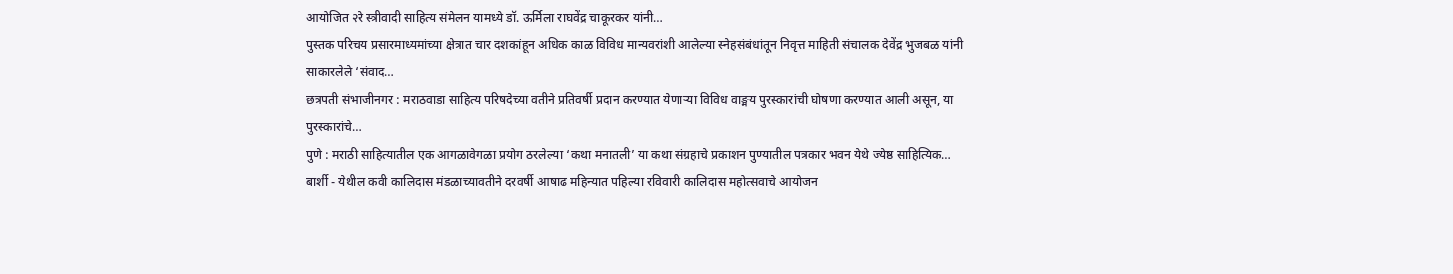आयोजित २रे स्त्रीवादी साहित्य संमेलन यामध्ये डॉ. ऊर्मिला राघवेंद्र चाकूरकर यांनी…
पुस्तक परिचय प्रसारमाध्यमांच्या क्षेत्रात चार दशकांहून अधिक काळ विविध मान्यवरांशी आलेल्या स्नेहसंबंधांतून निवृत्त माहिती संचालक देवेंद्र भुजबळ यांनी साकारलेले ‘संवाद…
छत्रपती संभाजीनगर : मराठवाडा साहित्य परिषदेच्या वतीने प्रतिवर्षी प्रदान करण्यात येणाऱ्या विविध वाङ्मय पुरस्कारांची घोषणा करण्यात आली असून, या पुरस्कारांचे…
पुणे : मराठी साहित्यातील एक आगळावेगळा प्रयोग ठरलेल्या ‘कथा मनातली’ या कथा संग्रहाचे प्रकाशन पुण्यातील पत्रकार भवन येथे ज्येष्ठ साहित्यिक…
बार्शी - येथील कवी कालिदास मंडळाच्यावतीने दरवर्षी आषाढ महिन्यात पहिल्या रविवारी कालिदास महोत्सवाचे आयोजन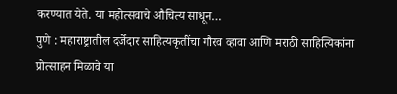करण्यात येते. या महोत्सवाचे औचित्य साधून…
पुणे : महाराष्ट्रातील दर्जेदार साहित्यकृतींचा गौरव व्हावा आणि मराठी साहित्यिकांना प्रोत्साहन मिळावे या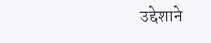उद्देशाने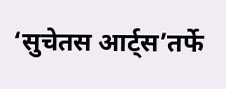‘सुचेतस आर्ट्स’तर्फे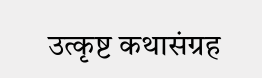उत्कृष्ट कथासंग्रह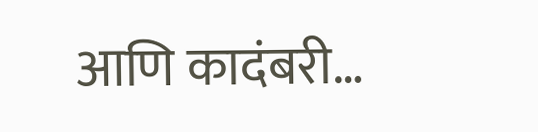आणि कादंबरी…